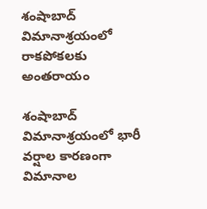శంషాబాద్ విమానాశ్రయంలో రాకపోకలకు అంతరాయం

శంషాబాద్ విమానాశ్రయంలో భారీ వర్షాల కారణంగా విమానాల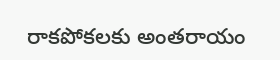రాకపోకలకు అంతరాయం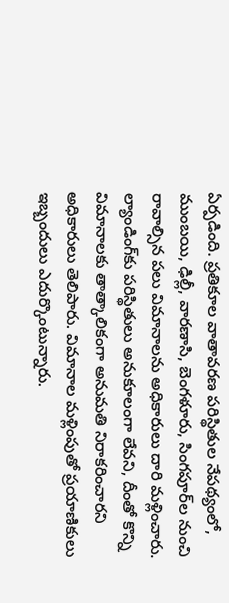ఏర్పడింది. ప్రతికూల వాతావరణ పరిస్థితుల నేపథ్యంలో, ముంబయి, ఢిల్లీ, వారణాసి, బెంగళూరు, సింగపూర్‌ల నుంచి రావాల్సిన పలు విమానాలను అధికారులు దారి మళ్లించారు. ల్యాండింగ్‌కు పరిస్థితులు అనుకూలంగా లేవని, దీంతో కొన్ని విమానాలకు తాత్కాలికంగా అనుమతి నిరాకరించారని అధికారులు తెలిపారు. విమానాల మళ్లింపుతో ప్రయాణికులు ఇబ్బందులు ఎదుర్కొంటున్నారు.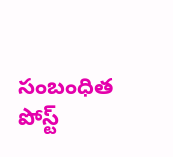సంబంధిత పోస్ట్